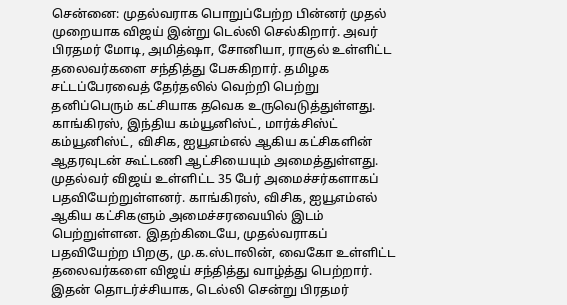சென்னை: முதல்வராக பொறுப்பேற்ற பின்னர் முதல் முறையாக விஜய் இன்று டெல்லி செல்கிறார். அவர் பிரதமர் மோடி, அமித்ஷா, சோனியா, ராகுல் உள்ளிட்ட தலைவர்களை சந்தித்து பேசுகிறார். தமிழக சட்டப்பேரவைத் தேர்தலில் வெற்றி பெற்று தனிப்பெரும் கட்சியாக தவெக உருவெடுத்துள்ளது. காங்கிரஸ், இந்திய கம்யூனிஸ்ட், மார்க்சிஸ்ட் கம்யூனிஸ்ட், விசிக, ஐயூஎம்எல் ஆகிய கட்சிகளின் ஆதரவுடன் கூட்டணி ஆட்சியையும் அமைத்துள்ளது.
முதல்வர் விஜய் உள்ளிட்ட 35 பேர் அமைச்சர்களாகப் பதவியேற்றுள்ளனர். காங்கிரஸ், விசிக, ஐயூஎம்எல் ஆகிய கட்சிகளும் அமைச்சரவையில் இடம் பெற்றுள்ளன. இதற்கிடையே, முதல்வராகப் பதவியேற்ற பிறகு, மு.க.ஸ்டாலின், வைகோ உள்ளிட்ட தலைவர்களை விஜய் சந்தித்து வாழ்த்து பெற்றார். இதன் தொடர்ச்சியாக, டெல்லி சென்று பிரதமர்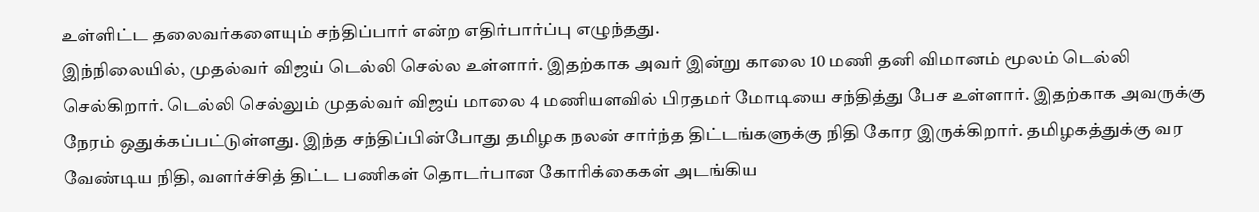உள்ளிட்ட தலைவர்களையும் சந்திப்பார் என்ற எதிர்பார்ப்பு எழுந்தது.
இந்நிலையில், முதல்வர் விஜய் டெல்லி செல்ல உள்ளார். இதற்காக அவர் இன்று காலை 10 மணி தனி விமானம் மூலம் டெல்லி செல்கிறார். டெல்லி செல்லும் முதல்வர் விஜய் மாலை 4 மணியளவில் பிரதமர் மோடியை சந்தித்து பேச உள்ளார். இதற்காக அவருக்கு நேரம் ஒதுக்கப்பட்டுள்ளது. இந்த சந்திப்பின்போது தமிழக நலன் சார்ந்த திட்டங்களுக்கு நிதி கோர இருக்கிறார். தமிழகத்துக்கு வர வேண்டிய நிதி, வளர்ச்சித் திட்ட பணிகள் தொடர்பான கோரிக்கைகள் அடங்கிய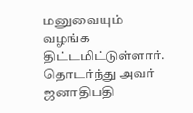மனுவையும் வழங்க திட்டமிட்டுள்ளார். தொடர்ந்து அவர் ஜனாதிபதி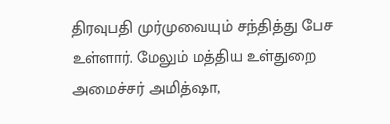திரவுபதி முர்முவையும் சந்தித்து பேச உள்ளார். மேலும் மத்திய உள்துறை அமைச்சர் அமித்ஷா,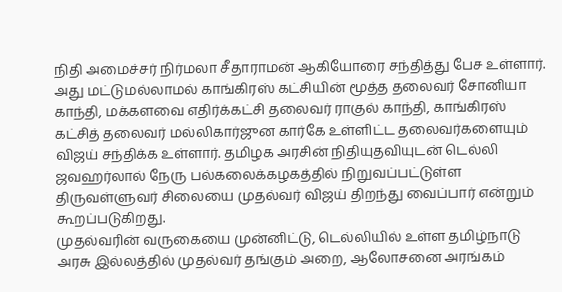நிதி அமைச்சர் நிர்மலா சீதாராமன் ஆகியோரை சந்தித்து பேச உள்ளார்.
அது மட்டுமல்லாமல் காங்கிரஸ் கட்சியின் மூத்த தலைவர் சோனியா காந்தி, மக்களவை எதிர்க்கட்சி தலைவர் ராகுல் காந்தி, காங்கிரஸ் கட்சித் தலைவர் மல்லிகார்ஜுன கார்கே உள்ளிட்ட தலைவர்களையும் விஜய் சந்திக்க உள்ளார். தமிழக அரசின் நிதியுதவியுடன் டெல்லி ஜவஹர்லால் நேரு பல்கலைக்கழகத்தில் நிறுவப்பட்டுள்ள திருவள்ளுவர் சிலையை முதல்வர் விஜய் திறந்து வைப்பார் என்றும் கூறப்படுகிறது.
முதல்வரின் வருகையை முன்னிட்டு, டெல்லியில் உள்ள தமிழ்நாடு அரசு இல்லத்தில் முதல்வர் தங்கும் அறை, ஆலோசனை அரங்கம்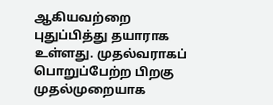ஆகியவற்றை புதுப்பித்து தயாராக உள்ளது. முதல்வராகப் பொறுப்பேற்ற பிறகு முதல்முறையாக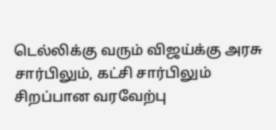டெல்லிக்கு வரும் விஜய்க்கு அரசு சார்பிலும், கட்சி சார்பிலும் சிறப்பான வரவேற்பு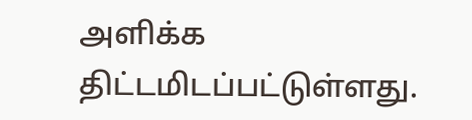அளிக்க திட்டமிடப்பட்டுள்ளது.